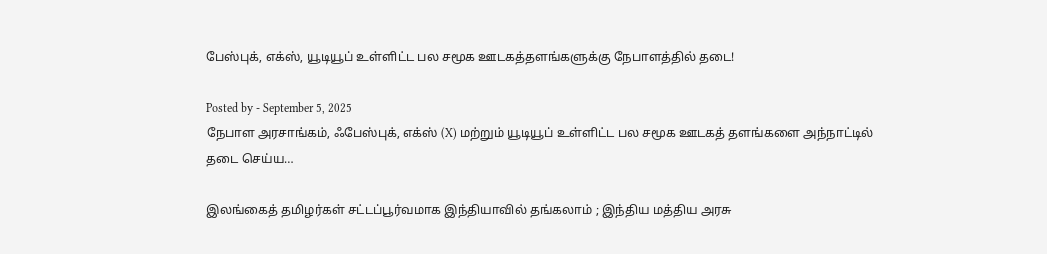பேஸ்புக், எக்ஸ், யூடியூப் உள்ளிட்ட பல சமூக ஊடகத்தளங்களுக்கு நேபாளத்தில் தடை!

Posted by - September 5, 2025
நேபாள அரசாங்கம், ஃபேஸ்புக், எக்ஸ் (X) மற்றும் யூடியூப் உள்ளிட்ட பல சமூக ஊடகத் தளங்களை அந்நாட்டில் தடை செய்ய…

இலங்கைத் தமிழர்கள் சட்டப்பூர்வமாக இந்தியாவில் தங்கலாம் ; இந்திய மத்திய அரசு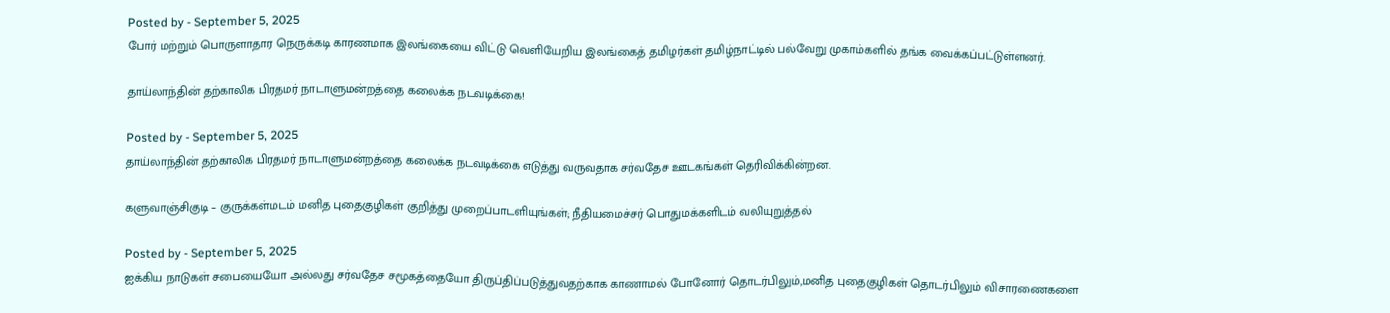Posted by - September 5, 2025
போர் மற்றும் பொருளாதார நெருக்கடி காரணமாக இலங்கையை விட்டு வெளியேறிய இலங்கைத் தமிழர்கள் தமிழ்நாட்டில் பல்வேறு முகாம்களில் தங்க வைக்கப்பட்டுள்ளனர்.

தாய்லாந்தின் தற்காலிக பிரதமர் நாடாளுமன்றத்தை கலைக்க நடவடிக்கை!

Posted by - September 5, 2025
தாய்லாந்தின் தற்காலிக பிரதமர் நாடாளுமன்றத்தை கலைக்க நடவடிக்கை எடுத்து வருவதாக சர்வதேச ஊடகங்கள் தெரிவிக்கின்றன.

களுவாஞ்சிகுடி – குருக்கள்மடம் மனித புதைகுழிகள் குறித்து முறைப்பாடளியுங்கள்; நீதியமைச்சர் பொதுமக்களிடம் வலியுறுத்தல்

Posted by - September 5, 2025
ஐக்கிய நாடுகள் சபையையோ அல்லது சர்வதேச சமூகத்தையோ திருப்திப்படுத்துவதற்காக காணாமல் போனோர் தொடர்பிலும்,மனித புதைகுழிகள் தொடர்பிலும் விசாரணைகளை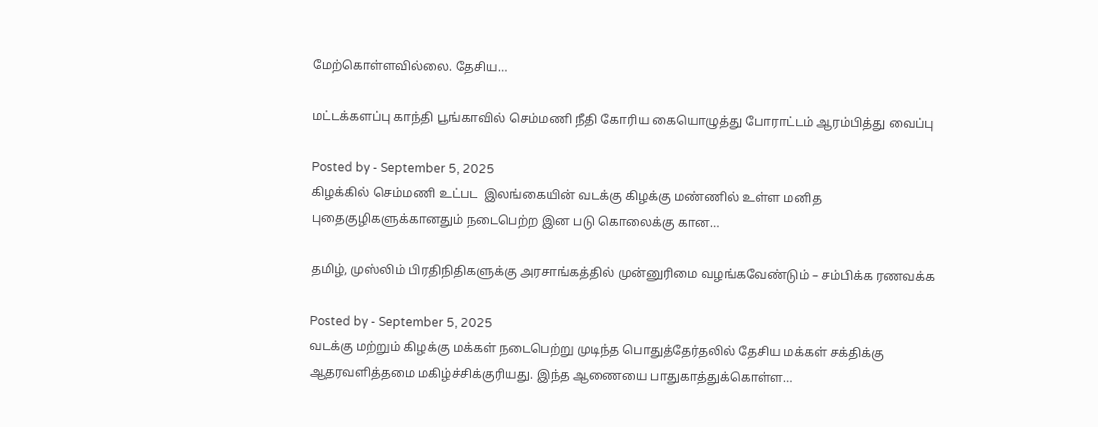மேற்கொள்ளவில்லை. தேசிய…

மட்டக்களப்பு காந்தி பூங்காவில் செம்மணி நீதி கோரிய கையொழுத்து போராட்டம் ஆரம்பித்து வைப்பு

Posted by - September 5, 2025
கிழக்கில் செம்மணி உட்பட  இலங்கையின் வடக்கு கிழக்கு மண்ணில் உள்ள மனித புதைகுழிகளுக்கானதும் நடைபெற்ற இன படு கொலைக்கு கான…

தமிழ், முஸ்லிம் பிரதிநிதிகளுக்கு அரசாங்கத்தில் முன்னுரிமை வழங்கவேண்டும் – சம்பிக்க ரணவக்க

Posted by - September 5, 2025
வடக்கு மற்றும் கிழக்கு மக்கள் நடைபெற்று முடிந்த பொதுத்தேர்தலில் தேசிய மக்கள் சக்திக்கு ஆதரவளித்தமை மகிழ்ச்சிக்குரியது. இந்த ஆணையை பாதுகாத்துக்கொள்ள…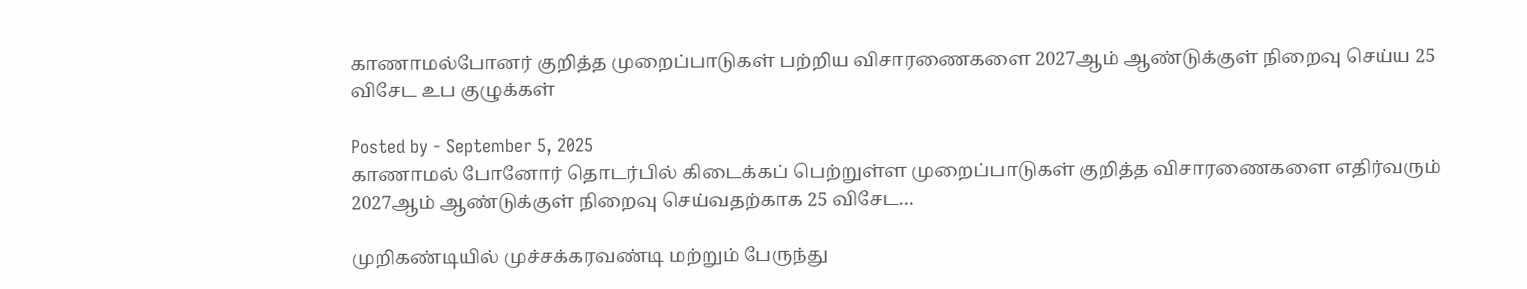காணாமல்போனர் குறித்த முறைப்பாடுகள் பற்றிய விசாரணைகளை 2027ஆம் ஆண்டுக்குள் நிறைவு செய்ய 25 விசேட உப குழுக்கள்

Posted by - September 5, 2025
காணாமல் போனோர் தொடர்பில் கிடைக்கப் பெற்றுள்ள முறைப்பாடுகள் குறித்த விசாரணைகளை எதிர்வரும் 2027ஆம் ஆண்டுக்குள் நிறைவு செய்வதற்காக 25 விசேட…

முறிகண்டியில் முச்சக்கரவண்டி மற்றும் பேருந்து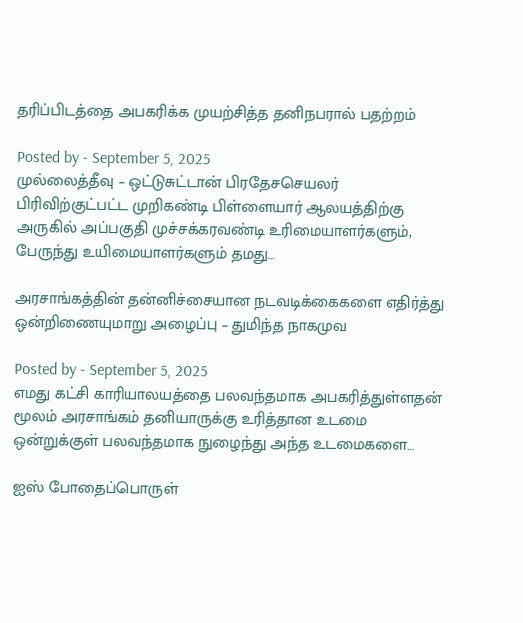தரிப்பிடத்தை அபகரிக்க முயற்சித்த தனிநபரால் பதற்றம்

Posted by - September 5, 2025
முல்லைத்தீவு – ஒட்டுசுட்டான் பிரதேசசெயலர் பிரிவிற்குட்பட்ட முறிகண்டி பிள்ளையார் ஆலயத்திற்கு அருகில் அப்பகுதி முச்சக்கரவண்டி உரிமையாளர்களும், பேருந்து உயிமையாளர்களும் தமது…

அரசாங்கத்தின் தன்னிச்சையான நடவடிக்கைகளை எதிர்த்து ஒன்றிணையுமாறு அழைப்பு – துமிந்த நாகமுவ

Posted by - September 5, 2025
எமது கட்சி காரியாலயத்தை பலவந்தமாக அபகரித்துள்ளதன் மூலம் அரசாங்கம் தனியாருக்கு உரித்தான உடமை ஒன்றுக்குள் பலவந்தமாக நுழைந்து அந்த உடமைகளை…

ஐஸ் போதைப்பொருள்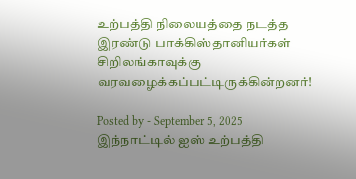உற்பத்தி நிலையத்தை நடத்த இரண்டு பாக்கிஸ்தானியர்கள் சிறிலங்காவுக்கு வரவழைக்கப்பட்டிருக்கின்றனர்!

Posted by - September 5, 2025
இந்நாட்டில் ஐஸ் உற்பத்தி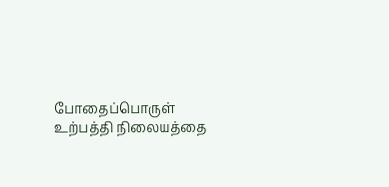போதைப்பொருள் உற்பத்தி நிலையத்தை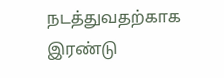நடத்துவதற்காக இரண்டு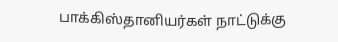பாக்கிஸ்தானியர்கள் நாட்டுக்கு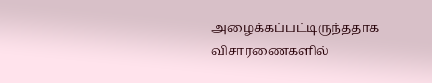அழைக்கப்பட்டிருந்ததாக விசாரணைகளில்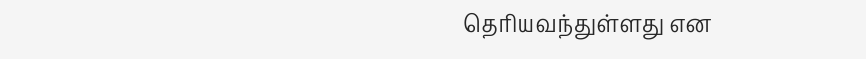தெரியவந்துள்ளது என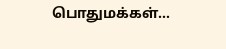பொதுமக்கள்…